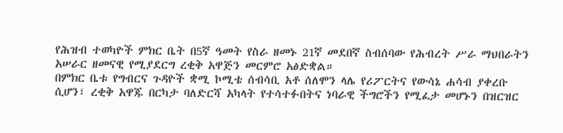የሕዝብ ተወካዮች ምክር ቤት በ5ኛ ዓመት የስራ ዘመኑ 21ኛ መደበኛ ስብሰባው የሕብረት ሥራ ማህበራትን አሠራር ዘመናዊ የሚያደርግ ረቂቅ አዋጅን መርምሮ አፅድቋል።
በምክር ቤቱ የግብርና ጉዳዮች ቋሚ ኮሚቴ ሰብሳቢ አቶ ሰለሞን ላሌ የሪፖርትና የውሳኔ ሐሳብ ያቀረቡ ሲሆን፣ ረቂቅ አዋጁ በርካታ ባለድርሻ አካላት የተሳተፉበትና ነባራዊ ችግሮችን የሚፈታ መሆኑን በዝርዝር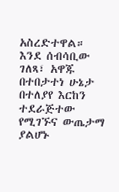አስረድተዋል።
እንደ ሰብሳቢው ገለጻ፣ አዋጁ በተበታተነ ሁኔታ በተለያየ እርከን ተደራጅተው የሚገኙና ውጤታማ ያልሆኑ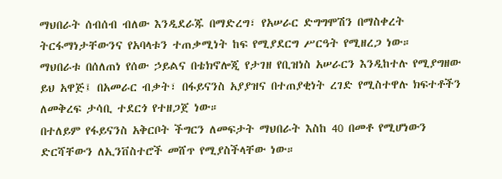ማህበራት ሰብሰብ ብለው እንዲደራጁ በማድረግ፣ የአሠራር ድግግሞሽን በማስቀረት ትርፋማነታቸውንና የአባላቱን ተጠቃሚነት ከፍ የሚያደርግ ሥርዓት የሚዘረጋ ነው።
ማህበራቱ በሰለጠነ የሰው ኃይልና በቴክኖሎጂ የታገዘ የቢዝነስ አሠራርን እንዲከተሉ የሚያግዘው ይህ አዋጅ፤ በአመራር ብቃት፣ በፋይናንስ አያያዝና በተጠያቂነት ረገድ የሚስተዋሉ ክፍተቶችን ለመቅረፍ ታሳቢ ተደርጎ የተዘጋጀ ነው።
በተለይም የፋይናንስ አቅርቦት ችግርን ለመፍታት ማህበራት እስከ 40 በመቶ የሚሆነውን ድርሻቸውን ለኢንቨስተሮች መሸጥ የሚያስችላቸው ነው።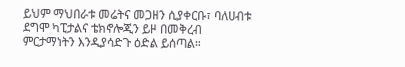ይህም ማህበራቱ መሬትና መጋዘን ሲያቀርቡ፣ ባለሀብቱ ደግሞ ካፒታልና ቴክኖሎጂን ይዞ በመቅረብ ምርታማነትን እንዲያሳድጉ ዕድል ይሰጣል።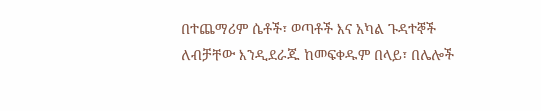በተጨማሪም ሴቶች፣ ወጣቶች እና አካል ጉዳተኞች ለብቻቸው እንዲደራጁ ከመፍቀዱም በላይ፣ በሌሎች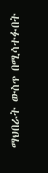ማህበራት ውስጥ በሚሳተፉበት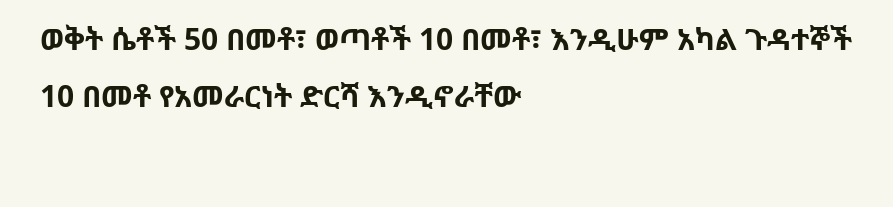ወቅት ሴቶች 50 በመቶ፣ ወጣቶች 10 በመቶ፣ እንዲሁም አካል ጉዳተኞች 10 በመቶ የአመራርነት ድርሻ እንዲኖራቸው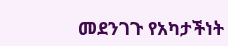መደንገጉ የአካታችነት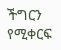ችግርን የሚቀርፍ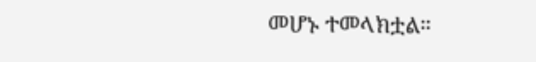መሆኑ ተመላክቷል።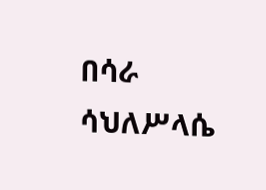በሳራ ሳህለሥላሴ